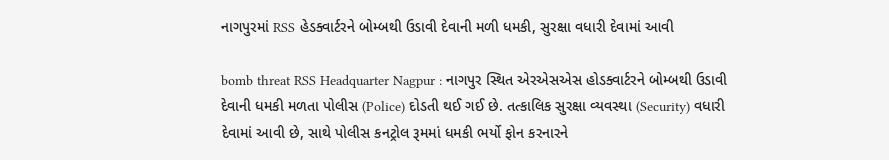નાગપુરમાં RSS હેડક્વાર્ટરને બોમ્બથી ઉડાવી દેવાની મળી ધમકી, સુરક્ષા વધારી દેવામાં આવી

bomb threat RSS Headquarter Nagpur : નાગપુર સ્થિત એરએસએસ હોડક્વાર્ટરને બોમ્બથી ઉડાવી દેવાની ધમકી મળતા પોલીસ (Police) દોડતી થઈ ગઈ છે. તત્કાલિક સુરક્ષા વ્યવસ્થા (Security) વધારી દેવામાં આવી છે, સાથે પોલીસ કનટ્રોલ રૂમમાં ધમકી ભર્યો ફોન કરનારને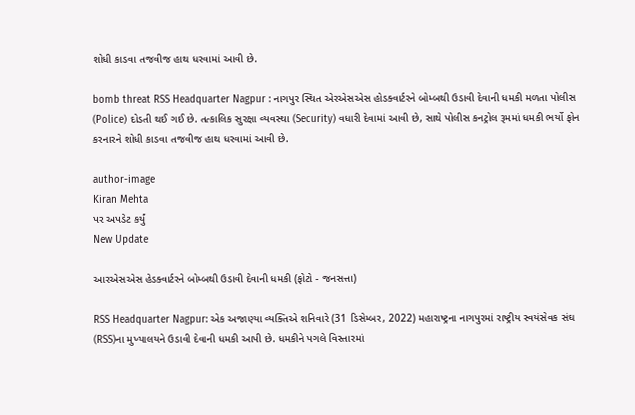શોધી કાડવા તજવીજ હાથ ધરવામાં આવી છે.

bomb threat RSS Headquarter Nagpur : નાગપુર સ્થિત એરએસએસ હોડક્વાર્ટરને બોમ્બથી ઉડાવી દેવાની ધમકી મળતા પોલીસ (Police) દોડતી થઈ ગઈ છે. તત્કાલિક સુરક્ષા વ્યવસ્થા (Security) વધારી દેવામાં આવી છે, સાથે પોલીસ કનટ્રોલ રૂમમાં ધમકી ભર્યો ફોન કરનારને શોધી કાડવા તજવીજ હાથ ધરવામાં આવી છે.

author-image
Kiran Mehta
પર અપડેટ કર્યું
New Update

આરએસએસ હેડક્વાર્ટરને બોમ્બથી ઉડાવી દેવાની ધમકી (ફોટો - જનસત્તા)

RSS Headquarter Nagpur: એક અજાણ્યા વ્યક્તિએ શનિવારે (31 ડિસેમ્બર, 2022) મહારાષ્ટ્રના નાગપુરમાં રાષ્ટ્રીય સ્વયંસેવક સંઘ (RSS)ના મુખ્યાલયને ઉડાવી દેવાની ધમકી આપી છે. ધમકીને પગલે વિસ્તારમાં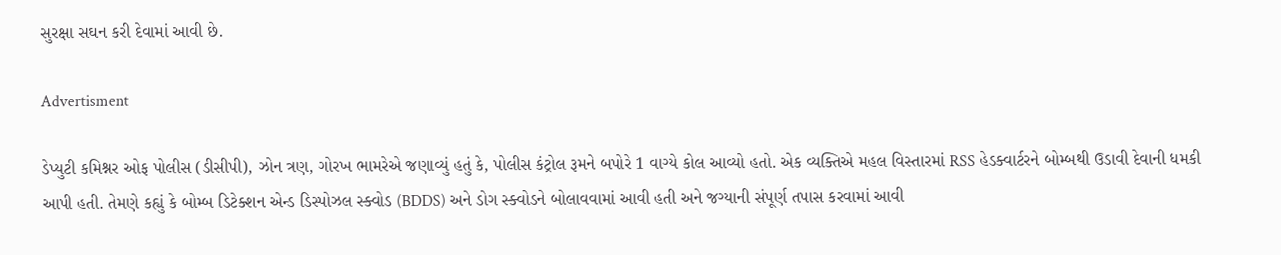સુરક્ષા સઘન કરી દેવામાં આવી છે.

Advertisment

ડેપ્યુટી કમિશ્નર ઓફ પોલીસ (ડીસીપી), ઝોન ત્રણ, ગોરખ ભામરેએ જણાવ્યું હતું કે, પોલીસ કંટ્રોલ રૂમને બપોરે 1 વાગ્યે કોલ આવ્યો હતો. એક વ્યક્તિએ મહલ વિસ્તારમાં RSS હેડક્વાર્ટરને બોમ્બથી ઉડાવી દેવાની ધમકી આપી હતી. તેમણે કહ્યું કે બોમ્બ ડિટેક્શન એન્ડ ડિસ્પોઝલ સ્ક્વોડ (BDDS) અને ડોગ સ્ક્વોડને બોલાવવામાં આવી હતી અને જગ્યાની સંપૂર્ણ તપાસ કરવામાં આવી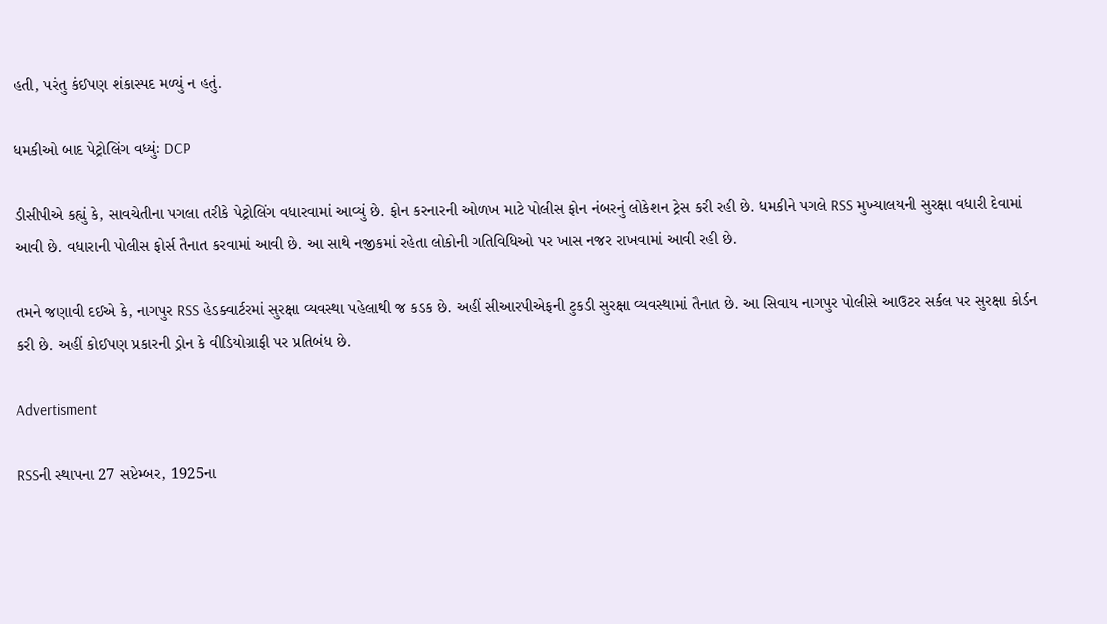હતી, પરંતુ કંઈપણ શંકાસ્પદ મળ્યું ન હતું.

ધમકીઓ બાદ પેટ્રોલિંગ વધ્યુંઃ DCP

ડીસીપીએ કહ્યું કે, સાવચેતીના પગલા તરીકે પેટ્રોલિંગ વધારવામાં આવ્યું છે. ફોન કરનારની ઓળખ માટે પોલીસ ફોન નંબરનું લોકેશન ટ્રેસ કરી રહી છે. ધમકીને પગલે RSS મુખ્યાલયની સુરક્ષા વધારી દેવામાં આવી છે. વધારાની પોલીસ ફોર્સ તૈનાત કરવામાં આવી છે. આ સાથે નજીકમાં રહેતા લોકોની ગતિવિધિઓ પર ખાસ નજર રાખવામાં આવી રહી છે.

તમને જણાવી દઈએ કે, નાગપુર RSS હેડક્વાર્ટરમાં સુરક્ષા વ્યવસ્થા પહેલાથી જ કડક છે. અહીં સીઆરપીએફની ટુકડી સુરક્ષા વ્યવસ્થામાં તૈનાત છે. આ સિવાય નાગપુર પોલીસે આઉટર સર્કલ પર સુરક્ષા કોર્ડન કરી છે. અહીં કોઈપણ પ્રકારની ડ્રોન કે વીડિયોગ્રાફી પર પ્રતિબંધ છે.

Advertisment

RSSની સ્થાપના 27 સપ્ટેમ્બર, 1925ના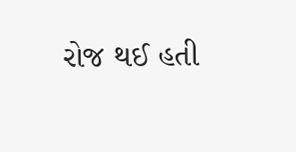રોજ થઈ હતી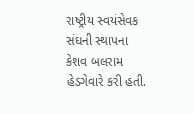રાષ્ટ્રીય સ્વયંસેવક સંઘની સ્થાપના કેશવ બલરામ હેડગેવારે કરી હતી.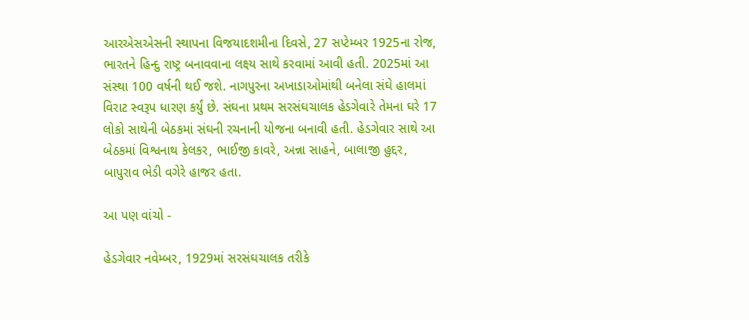આરએસએસની સ્થાપના વિજયાદશમીના દિવસે, 27 સપ્ટેમ્બર 1925ના રોજ, ભારતને હિન્દુ રાષ્ટ્ર બનાવવાના લક્ષ્ય સાથે કરવામાં આવી હતી. 2025માં આ સંસ્થા 100 વર્ષની થઈ જશે. નાગપુરના અખાડાઓમાંથી બનેલા સંઘે હાલમાં વિરાટ સ્વરૂપ ધારણ કર્યું છે. સંઘના પ્રથમ સરસંઘચાલક હેડગેવારે તેમના ઘરે 17 લોકો સાથેની બેઠકમાં સંઘની રચનાની યોજના બનાવી હતી. હેડગેવાર સાથે આ બેઠકમાં વિશ્વનાથ કેલકર, ભાઈજી કાવરે, અન્ના સાહને, બાલાજી હુદ્દર, બાપુરાવ ભેડી વગેરે હાજર હતા.

આ પણ વાંચો -

હેડગેવાર નવેમ્બર, 1929માં સરસંઘચાલક તરીકે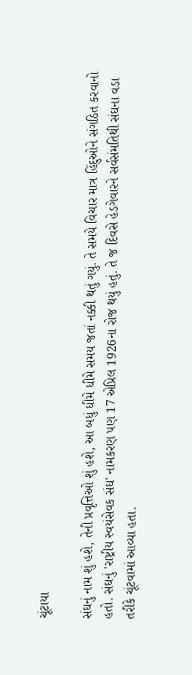ચૂંટાયા

સંઘનું નામ શું હશે, તેની પ્રવૃત્તિઓ શું હશે, આ બધું ધીમે ધીમે સમય જતાં નક્કી થતું ગયું. તે સમયે વિચાર માત્ર હિંદુઓને સંગઠિત કરવાનો હતો. સંઘનું 'રાષ્ટ્રીય સ્વયંસેવક સંઘ' નામકરણ પણ 17 એપ્રિલ 1926ના રોજ થયું હતું. તે જ દિવસે હેડગેવારને સર્વસંમતિથી સંઘના વડા તરીકે ચૂંટવામાં આવ્યા હતા.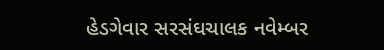હેડગેવાર સરસંઘચાલક નવેમ્બર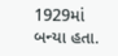1929માં બન્યા હતા.